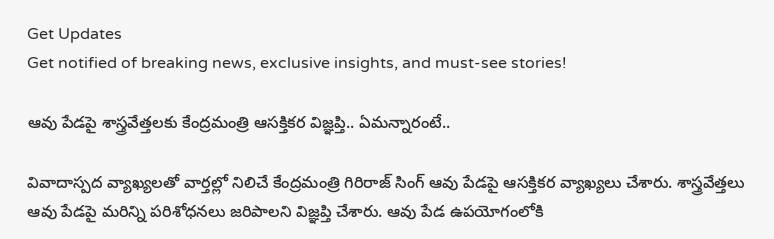Get Updates
Get notified of breaking news, exclusive insights, and must-see stories!

ఆవు పేడపై శాస్త్రవేత్తలకు కేంద్రమంత్రి ఆసక్తికర విజ్ఞప్తి.. ఏమన్నారంటే..

వివాదాస్పద వ్యాఖ్యలతో వార్తల్లో నిలిచే కేంద్రమంత్రి గిరిరాజ్ సింగ్ ఆవు పేడపై ఆసక్తికర వ్యాఖ్యలు చేశారు. శాస్త్రవేత్తలు ఆవు పేడపై మరిన్ని పరిశోధనలు జరిపాలని విజ్ఞప్తి చేశారు. ఆవు పేడ ఉపయోగంలోకి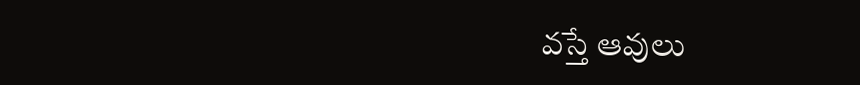వస్తే ఆవులు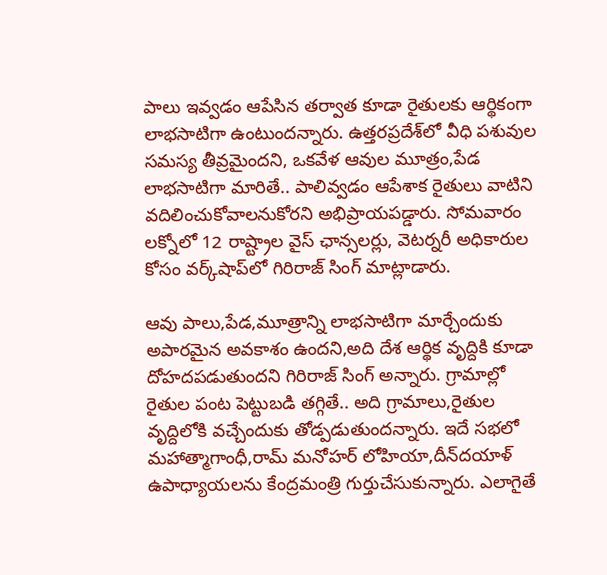పాలు ఇవ్వడం ఆపేసిన తర్వాత కూడా రైతులకు ఆర్థికంగా లాభసాటిగా ఉంటుందన్నారు. ఉత్తరప్రదేశ్‌లో వీధి పశువుల సమస్య తీవ్రమైందని, ఒకవేళ ఆవుల మూత్రం,పేడ లాభసాటిగా మారితే.. పాలివ్వడం ఆపేశాక రైతులు వాటిని వదిలించుకోవాలనుకోరని అభిప్రాయపడ్డారు. సోమవారం లక్నోలో 12 రాష్ట్రాల వైస్ ఛాన్సలర్లు, వెటర్నరీ అధికారుల కోసం వర్క్‌షాప్‌లో గిరిరాజ్ సింగ్ మాట్లాడారు.

ఆవు పాలు,పేడ,మూత్రాన్ని లాభసాటిగా మార్చేందుకు అపారమైన అవకాశం ఉందని,అది దేశ ఆర్థిక వృద్దికి కూడా దోహదపడుతుందని గిరిరాజ్ సింగ్ అన్నారు. గ్రామాల్లో రైతుల పంట పెట్టుబడి తగ్గితే.. అది గ్రామాలు,రైతుల వృద్దిలోకి వచ్చేందుకు తోడ్పడుతుందన్నారు. ఇదే సభలో మహాత్మాగాంధీ,రామ్ మనోహర్ లోహియా,దీన్‌దయాళ్ ఉపాధ్యాయలను కేంద్రమంత్రి గుర్తుచేసుకున్నారు. ఎలాగైతే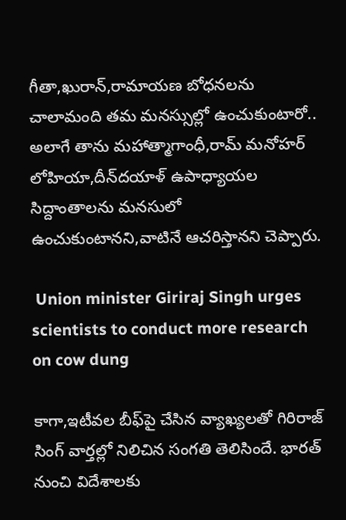గీతా,ఖురాన్,రామాయణ బోధనలను చాలామంది తమ మనస్సుల్లో ఉంచుకుంటారో.. అలాగే తాను మహాత్మాగాంధీ,రామ్ మనోహర్ లోహియా,దీన్‌దయాళ్ ఉపాధ్యాయల సిద్దాంతాలను మనసులో ఉంచుకుంటానని,వాటినే ఆచరిస్తానని చెప్పారు.

 Union minister Giriraj Singh urges scientists to conduct more research on cow dung

కాగా,ఇటీవల బీఫ్‌పై చేసిన వ్యాఖ్యలతో గిరిరాజ్ సింగ్ వార్తల్లో నిలిచిన సంగతి తెలిసిందే. భారత్ నుంచి విదేశాలకు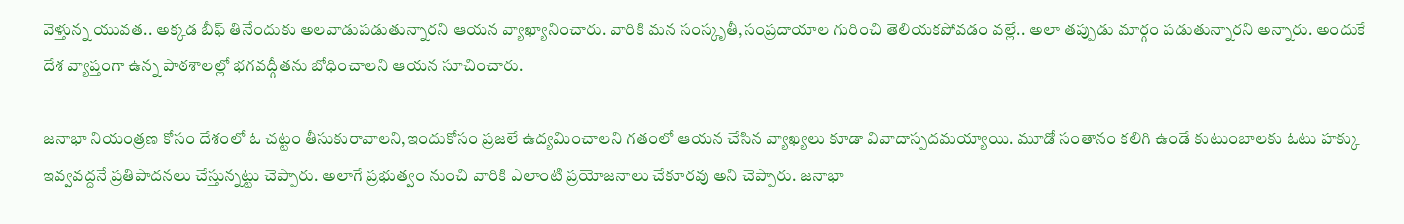వెళ్తున్న యువత.. అక్కడ బీఫ్ తినేందుకు అలవాడుపడుతున్నారని ఆయన వ్యాఖ్యానించారు. వారికి మన సంస్కృతీ,సంప్రదాయాల గురించి తెలియకపోవడం వల్లే.. అలా తప్పుడు మార్గం పడుతున్నారని అన్నారు. అందుకే దేశ వ్యాప్తంగా ఉన్న పాఠశాలల్లో భగవద్గీతను బోధించాలని ఆయన సూచించారు.

జనాభా నియంత్రణ కోసం దేశంలో ఓ చట్టం తీసుకురావాలని,ఇందుకోసం ప్రజలే ఉద్యమించాలని గతంలో ఆయన చేసిన వ్యాఖ్యలు కూడా వివాదాస్పదమయ్యాయి. మూడో సంతానం కలిగి ఉండే కుటుంబాలకు ఓటు హక్కు ఇవ్వవద్దనే ప్రతిపాదనలు చేస్తున్నట్టు చెప్పారు. అలాగే ప్రభుత్వం నుంచి వారికి ఎలాంటి ప్రయోజనాలు చేకూరవు అని చెప్పారు. జనాభా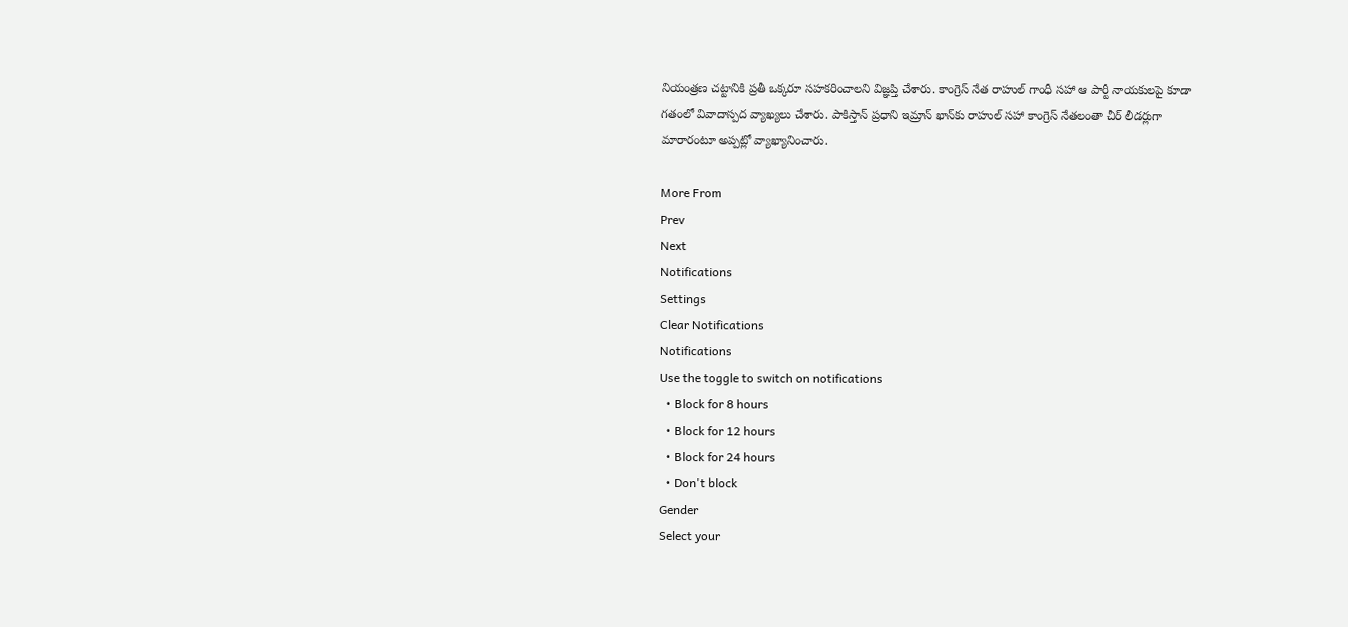నియంత్రణ చట్టానికి ప్రతీ ఒక్కరూ సహకరించాలని విజ్ఞప్తి చేశారు. కాంగ్రెస్ నేత రాహుల్ గాంధీ సహా ఆ పార్టీ నాయకులపై కూడా గతంలో వివాదాస్పద వ్యాఖ్యలు చేశారు. పాకిస్తాన్ ప్రధాని ఇమ్రాన్ ఖాన్‌కు రాహుల్ సహా కాంగ్రెస్ నేతలంతా చీర్ లీడర్లుగా మారారంటూ అప్పట్లో వ్యాఖ్యానించారు.

More From
Prev
Next
Notifications
Settings
Clear Notifications
Notifications
Use the toggle to switch on notifications
  • Block for 8 hours
  • Block for 12 hours
  • Block for 24 hours
  • Don't block
Gender
Select your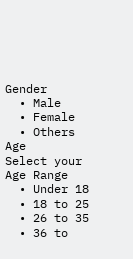Gender
  • Male
  • Female
  • Others
Age
Select your Age Range
  • Under 18
  • 18 to 25
  • 26 to 35
  • 36 to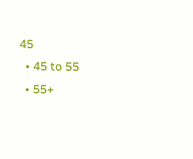45
  • 45 to 55
  • 55+